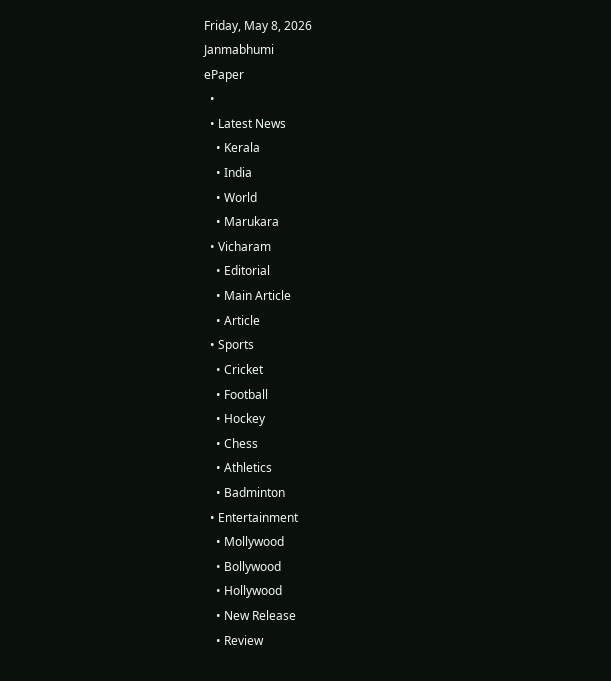Friday, May 8, 2026
Janmabhumi
ePaper
  •
  • Latest News
    • Kerala
    • India
    • World
    • Marukara
  • Vicharam
    • Editorial
    • Main Article
    • Article
  • Sports
    • Cricket
    • Football
    • Hockey
    • Chess
    • Athletics
    • Badminton
  • Entertainment
    • Mollywood
    • Bollywood
    • Hollywood
    • New Release
    • Review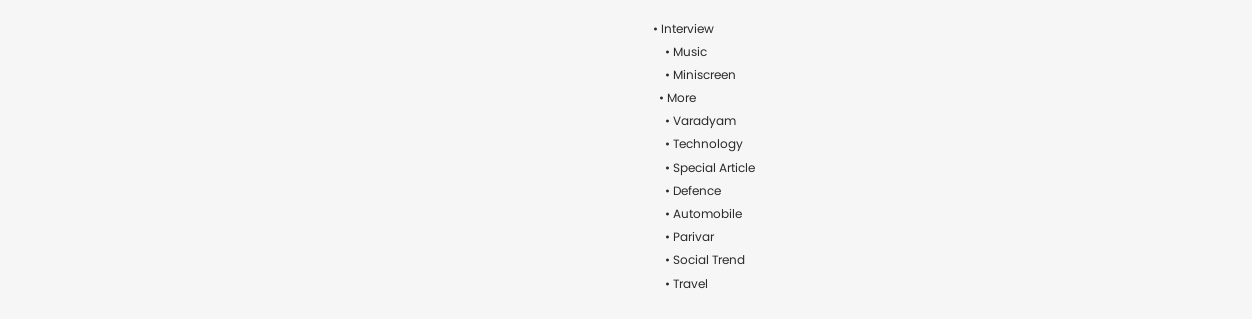• Interview
    • Music
    • Miniscreen
  • More
    • Varadyam
    • Technology
    • Special Article
    • Defence
    • Automobile
    • Parivar
    • Social Trend
    • Travel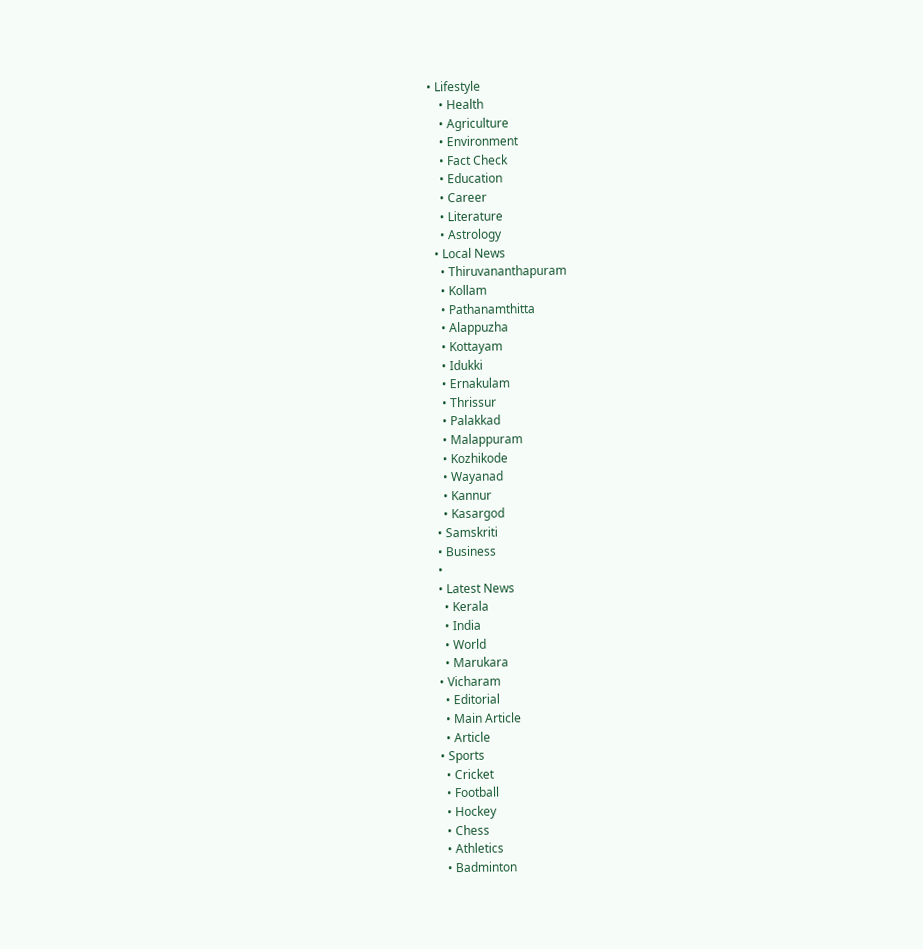• Lifestyle
    • Health
    • Agriculture
    • Environment
    • Fact Check
    • Education
    • Career
    • Literature
    • Astrology
  • Local News
    • Thiruvananthapuram
    • Kollam
    • Pathanamthitta
    • Alappuzha
    • Kottayam
    • Idukki
    • Ernakulam
    • Thrissur
    • Palakkad
    • Malappuram
    • Kozhikode
    • Wayanad
    • Kannur
    • Kasargod
  • Samskriti
  • Business
  •
  • Latest News
    • Kerala
    • India
    • World
    • Marukara
  • Vicharam
    • Editorial
    • Main Article
    • Article
  • Sports
    • Cricket
    • Football
    • Hockey
    • Chess
    • Athletics
    • Badminton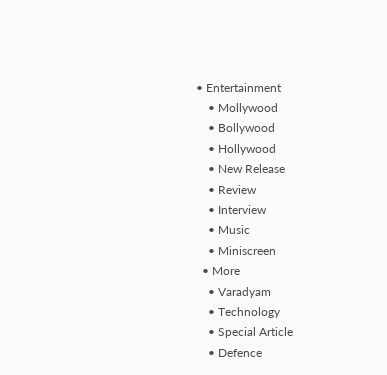• Entertainment
    • Mollywood
    • Bollywood
    • Hollywood
    • New Release
    • Review
    • Interview
    • Music
    • Miniscreen
  • More
    • Varadyam
    • Technology
    • Special Article
    • Defence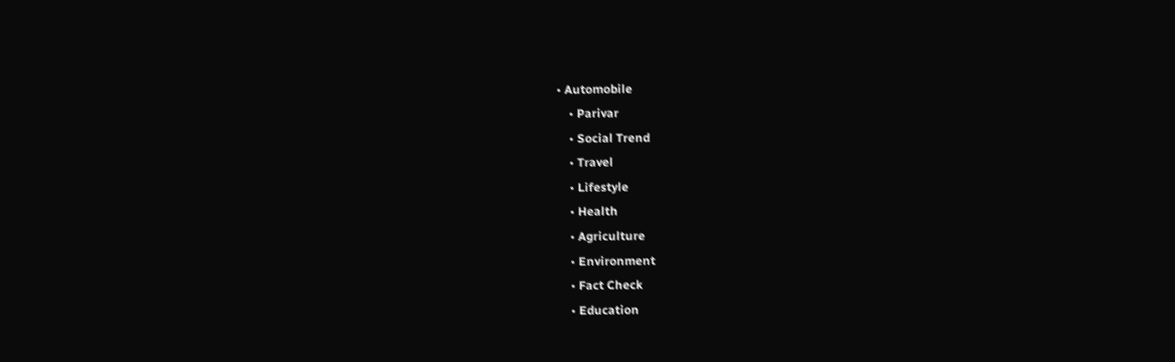• Automobile
    • Parivar
    • Social Trend
    • Travel
    • Lifestyle
    • Health
    • Agriculture
    • Environment
    • Fact Check
    • Education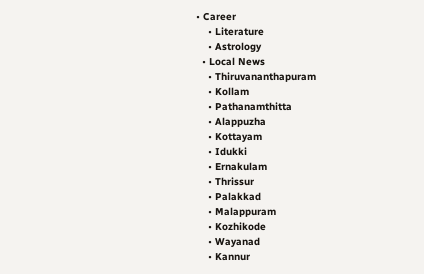• Career
    • Literature
    • Astrology
  • Local News
    • Thiruvananthapuram
    • Kollam
    • Pathanamthitta
    • Alappuzha
    • Kottayam
    • Idukki
    • Ernakulam
    • Thrissur
    • Palakkad
    • Malappuram
    • Kozhikode
    • Wayanad
    • Kannur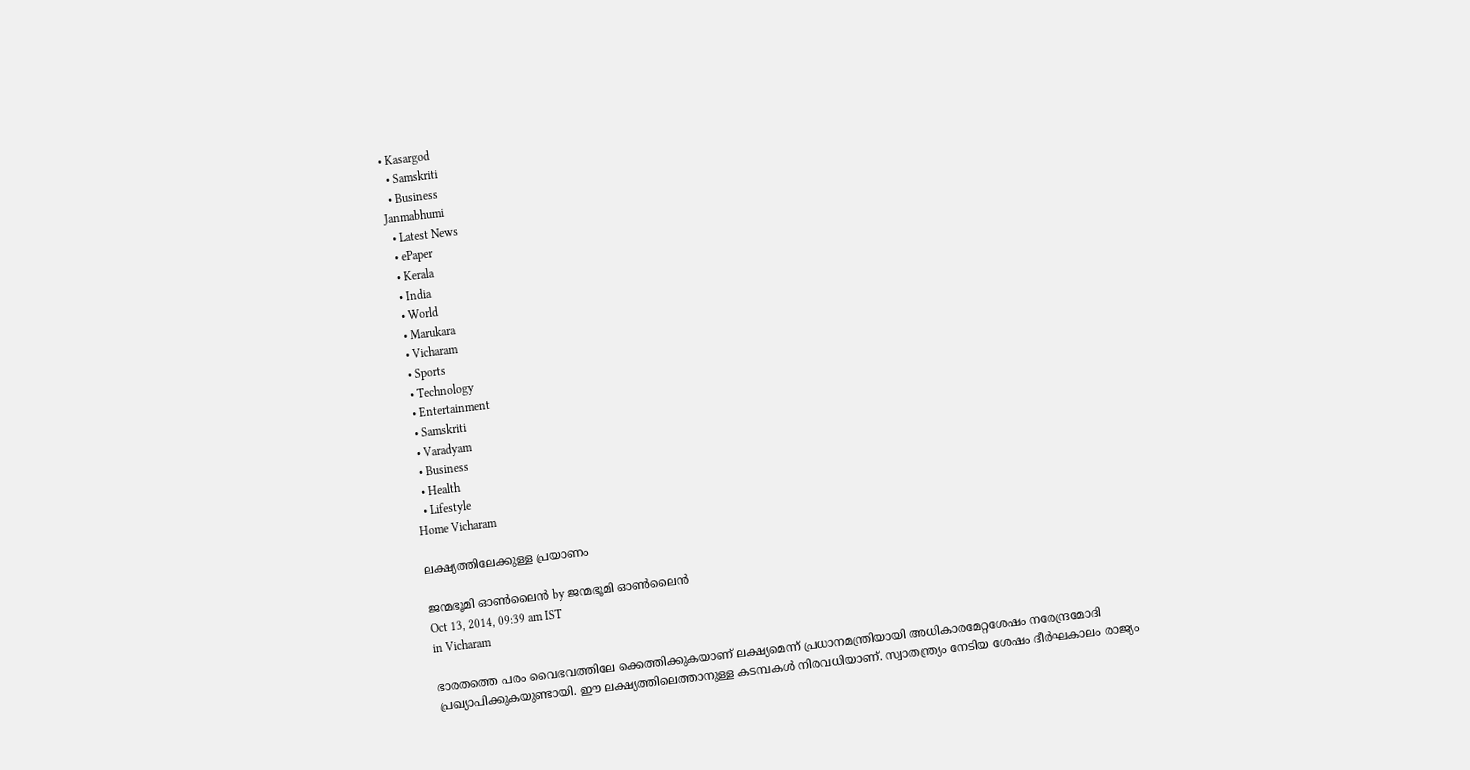• Kasargod
  • Samskriti
  • Business
Janmabhumi
  • Latest News
  • ePaper
  • Kerala
  • India
  • World
  • Marukara
  • Vicharam
  • Sports
  • Technology
  • Entertainment
  • Samskriti
  • Varadyam
  • Business
  • Health
  • Lifestyle
Home Vicharam

ലക്ഷ്യത്തിലേക്കുള്ള പ്രയാണം

ജന്മഭൂമി ഓണ്‍ലൈന്‍ by ജന്മഭൂമി ഓണ്‍ലൈന്‍
Oct 13, 2014, 09:39 am IST
in Vicharam

ഭാരതത്തെ പരം വൈഭവത്തിലേ ക്കെത്തിക്കുകയാണ് ലക്ഷ്യമെന്ന് പ്രധാനമന്ത്രിയായി അധികാരമേറ്റശേഷം നരേന്ദ്രമോദി പ്രഖ്യാപിക്കുകയുണ്ടായി. ഈ ലക്ഷ്യത്തിലെത്താനുള്ള കടമ്പകള്‍ നിരവധിയാണ്. സ്വാതന്ത്ര്യം നേടിയ ശേഷം ദീര്‍ഘകാലം രാജ്യം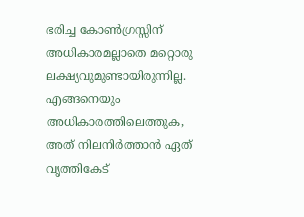ഭരിച്ച കോണ്‍ഗ്രസ്സിന് അധികാരമല്ലാതെ മറ്റൊരു ലക്ഷ്യവുമുണ്ടായിരുന്നില്ല. എങ്ങനെയും അധികാരത്തിലെത്തുക, അത് നിലനിര്‍ത്താന്‍ ഏത് വൃത്തികേട്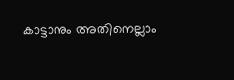കാട്ടാനും അതിനെല്ലാം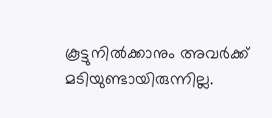കൂട്ടുനില്‍ക്കാനും അവര്‍ക്ക് മടിയുണ്ടായിരുന്നില്ല.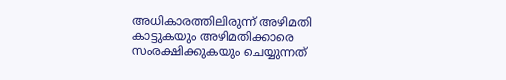അധികാരത്തിലിരുന്ന് അഴിമതി കാട്ടുകയും അഴിമതിക്കാരെ സംരക്ഷിക്കുകയും ചെയ്യുന്നത്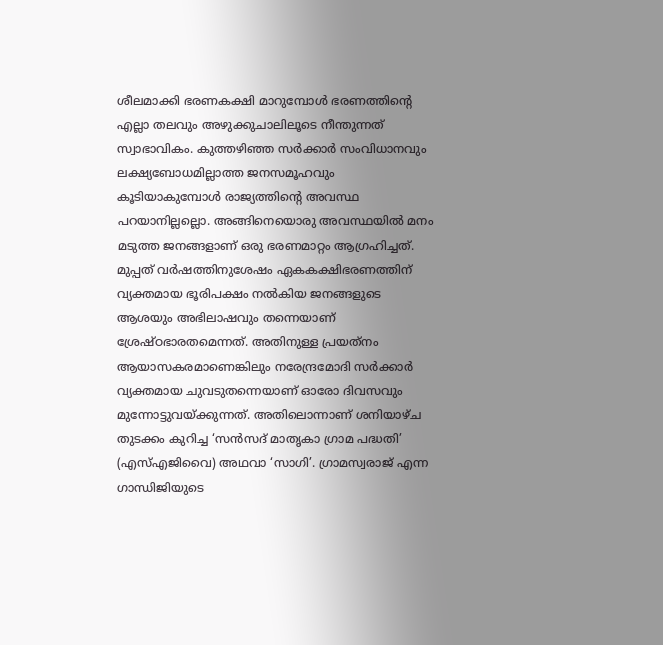ശീലമാക്കി ഭരണകക്ഷി മാറുമ്പോള്‍ ഭരണത്തിന്റെ എല്ലാ തലവും അഴുക്കുചാലിലൂടെ നീന്തുന്നത് സ്വാഭാവികം. കുത്തഴിഞ്ഞ സര്‍ക്കാര്‍ സംവിധാനവും ലക്ഷ്യബോധമില്ലാത്ത ജനസമൂഹവും കൂടിയാകുമ്പോള്‍ രാജ്യത്തിന്റെ അവസ്ഥ പറയാനില്ലല്ലൊ. അങ്ങിനെയൊരു അവസ്ഥയില്‍ മനം മടുത്ത ജനങ്ങളാണ് ഒരു ഭരണമാറ്റം ആഗ്രഹിച്ചത്. മുപ്പത് വര്‍ഷത്തിനുശേഷം ഏകകക്ഷിഭരണത്തിന് വ്യക്തമായ ഭൂരിപക്ഷം നല്‍കിയ ജനങ്ങളുടെ ആശയും അഭിലാഷവും തന്നെയാണ് ശ്രേഷ്ഠഭാരതമെന്നത്. അതിനുള്ള പ്രയത്‌നം ആയാസകരമാണെങ്കിലും നരേന്ദ്രമോദി സര്‍ക്കാര്‍ വ്യക്തമായ ചുവടുതന്നെയാണ് ഓരോ ദിവസവും മുന്നോട്ടുവയ്‌ക്കുന്നത്. അതിലൊന്നാണ് ശനിയാഴ്ച തുടക്കം കുറിച്ച ‘സന്‍സദ് മാതൃകാ ഗ്രാമ പദ്ധതി’ (എസ്എജിവൈ) അഥവാ ‘സാഗി’. ഗ്രാമസ്വരാജ് എന്ന ഗാന്ധിജിയുടെ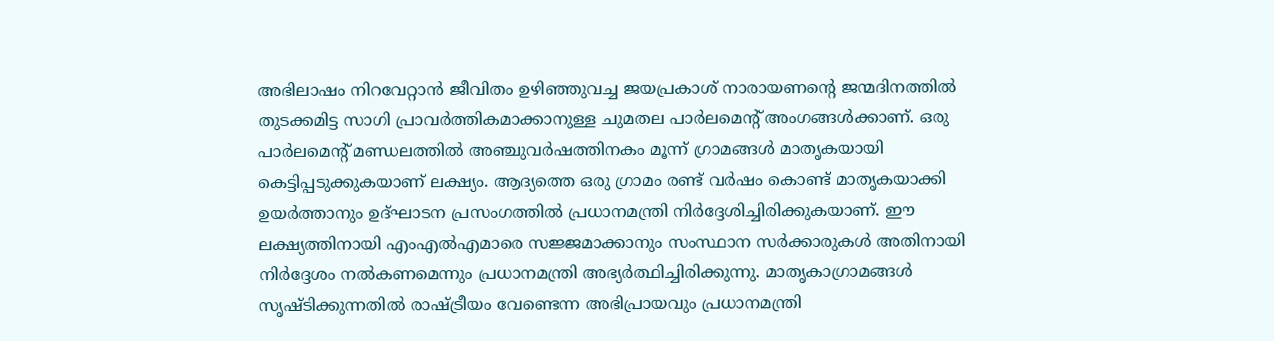അഭിലാഷം നിറവേറ്റാന്‍ ജീവിതം ഉഴിഞ്ഞുവച്ച ജയപ്രകാശ് നാരായണന്റെ ജന്മദിനത്തില്‍ തുടക്കമിട്ട സാഗി പ്രാവര്‍ത്തികമാക്കാനുള്ള ചുമതല പാര്‍ലമെന്റ് അംഗങ്ങള്‍ക്കാണ്. ഒരു പാര്‍ലമെന്റ് മണ്ഡലത്തില്‍ അഞ്ചുവര്‍ഷത്തിനകം മൂന്ന് ഗ്രാമങ്ങള്‍ മാതൃകയായി കെട്ടിപ്പടുക്കുകയാണ് ലക്ഷ്യം. ആദ്യത്തെ ഒരു ഗ്രാമം രണ്ട് വര്‍ഷം കൊണ്ട് മാതൃകയാക്കി ഉയര്‍ത്താനും ഉദ്ഘാടന പ്രസംഗത്തില്‍ പ്രധാനമന്ത്രി നിര്‍ദ്ദേശിച്ചിരിക്കുകയാണ്. ഈ ലക്ഷ്യത്തിനായി എംഎല്‍എമാരെ സജ്ജമാക്കാനും സംസ്ഥാന സര്‍ക്കാരുകള്‍ അതിനായി നിര്‍ദ്ദേശം നല്‍കണമെന്നും പ്രധാനമന്ത്രി അഭ്യര്‍ത്ഥിച്ചിരിക്കുന്നു. മാതൃകാഗ്രാമങ്ങള്‍ സൃഷ്ടിക്കുന്നതില്‍ രാഷ്‌ട്രീയം വേണ്ടെന്ന അഭിപ്രായവും പ്രധാനമന്ത്രി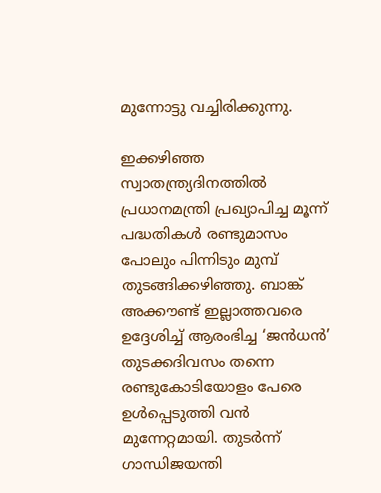മുന്നോട്ടു വച്ചിരിക്കുന്നു.

ഇക്കഴിഞ്ഞ സ്വാതന്ത്ര്യദിനത്തില്‍ പ്രധാനമന്ത്രി പ്രഖ്യാപിച്ച മൂന്ന് പദ്ധതികള്‍ രണ്ടുമാസം പോലും പിന്നിടും മുമ്പ് തുടങ്ങിക്കഴിഞ്ഞു. ബാങ്ക് അക്കൗണ്ട് ഇല്ലാത്തവരെ ഉദ്ദേശിച്ച് ആരംഭിച്ച ‘ജന്‍ധന്‍’ തുടക്കദിവസം തന്നെ രണ്ടുകോടിയോളം പേരെ ഉള്‍പ്പെടുത്തി വന്‍ മുന്നേറ്റമായി. തുടര്‍ന്ന് ഗാന്ധിജയന്തി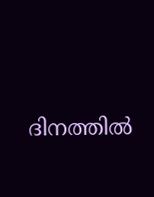ദിനത്തില്‍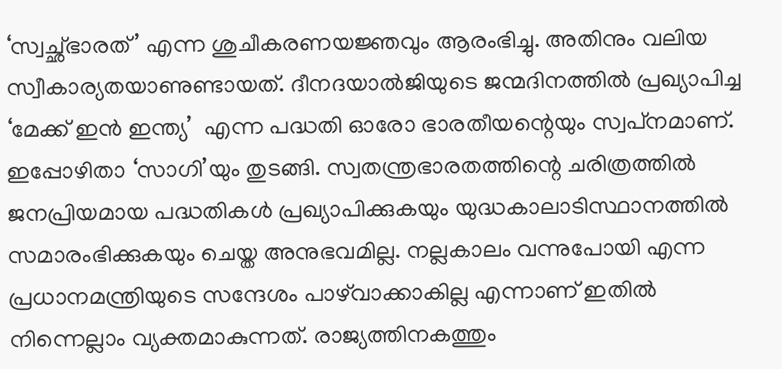‘സ്വച്ഛ്ഭാരത്’ എന്ന ശുചീകരണയജ്ഞവും ആരംഭിച്ചു. അതിനും വലിയ സ്വീകാര്യതയാണുണ്ടായത്. ദീനദയാല്‍ജിയുടെ ജന്മദിനത്തില്‍ പ്രഖ്യാപിച്ച ‘മേക്ക് ഇന്‍ ഇന്ത്യ’  എന്ന പദ്ധതി ഓരോ ഭാരതീയന്റെയും സ്വപ്‌നമാണ്. ഇപ്പോഴിതാ ‘സാഗി’യും തുടങ്ങി. സ്വതന്ത്രഭാരതത്തിന്റെ ചരിത്രത്തില്‍ ജനപ്രിയമായ പദ്ധതികള്‍ പ്രഖ്യാപിക്കുകയും യുദ്ധകാലാടിസ്ഥാനത്തില്‍ സമാരംഭിക്കുകയും ചെയ്ത അനുഭവമില്ല. നല്ലകാലം വന്നുപോയി എന്ന പ്രധാനമന്ത്രിയുടെ സന്ദേശം പാഴ്‌വാക്കാകില്ല എന്നാണ് ഇതില്‍ നിന്നെല്ലാം വ്യക്തമാകുന്നത്. രാജ്യത്തിനകത്തും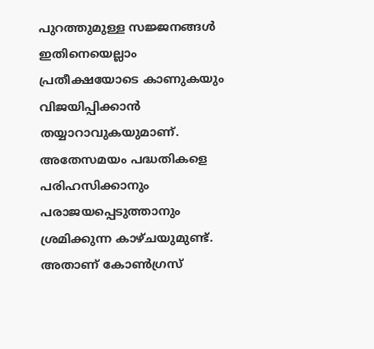പുറത്തുമുള്ള സജ്ജനങ്ങള്‍ ഇതിനെയെല്ലാം പ്രതീക്ഷയോടെ കാണുകയും വിജയിപ്പിക്കാന്‍ തയ്യാറാവുകയുമാണ്. അതേസമയം പദ്ധതികളെ പരിഹസിക്കാനും പരാജയപ്പെടുത്താനും ശ്രമിക്കുന്ന കാഴ്ചയുമുണ്ട്. അതാണ് കോണ്‍ഗ്രസ്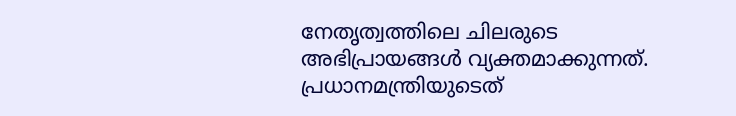നേതൃത്വത്തിലെ ചിലരുടെ അഭിപ്രായങ്ങള്‍ വ്യക്തമാക്കുന്നത്. പ്രധാനമന്ത്രിയുടെത്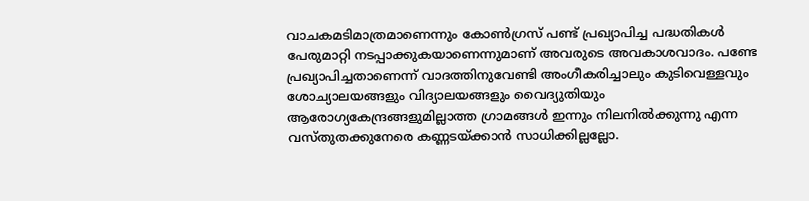വാചകമടിമാത്രമാണെന്നും കോണ്‍ഗ്രസ് പണ്ട് പ്രഖ്യാപിച്ച പദ്ധതികള്‍ പേരുമാറ്റി നടപ്പാക്കുകയാണെന്നുമാണ് അവരുടെ അവകാശവാദം. പണ്ടേ പ്രഖ്യാപിച്ചതാണെന്ന് വാദത്തിനുവേണ്ടി അംഗീകരിച്ചാലും കുടിവെള്ളവും ശോച്യാലയങ്ങളും വിദ്യാലയങ്ങളും വൈദ്യുതിയും ആരോഗ്യകേന്ദ്രങ്ങളുമില്ലാത്ത ഗ്രാമങ്ങള്‍ ഇന്നും നിലനില്‍ക്കുന്നു എന്ന വസ്തുതക്കുനേരെ കണ്ണടയ്‌ക്കാന്‍ സാധിക്കില്ലല്ലോ.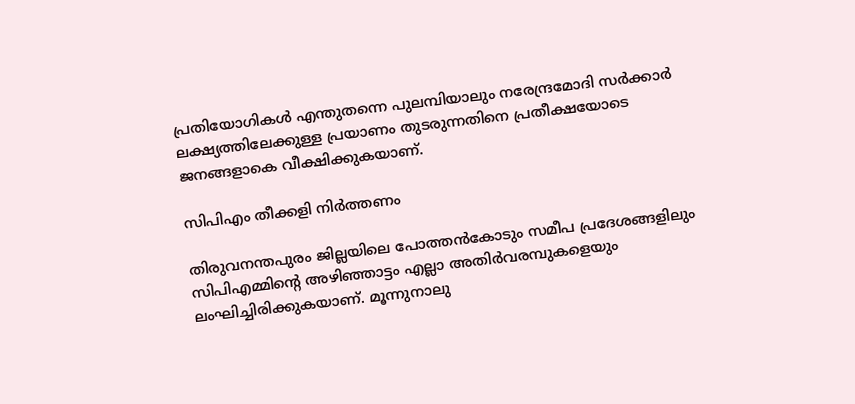പ്രതിയോഗികള്‍ എന്തുതന്നെ പുലമ്പിയാലും നരേന്ദ്രമോദി സര്‍ക്കാര്‍ ലക്ഷ്യത്തിലേക്കുള്ള പ്രയാണം തുടരുന്നതിനെ പ്രതീക്ഷയോടെ ജനങ്ങളാകെ വീക്ഷിക്കുകയാണ്.

സിപിഎം തീക്കളി നിര്‍ത്തണം

തിരുവനന്തപുരം ജില്ലയിലെ പോത്തന്‍കോടും സമീപ പ്രദേശങ്ങളിലും സിപിഎമ്മിന്റെ അഴിഞ്ഞാട്ടം എല്ലാ അതിര്‍വരമ്പുകളെയും ലംഘിച്ചിരിക്കുകയാണ്. മൂന്നുനാലു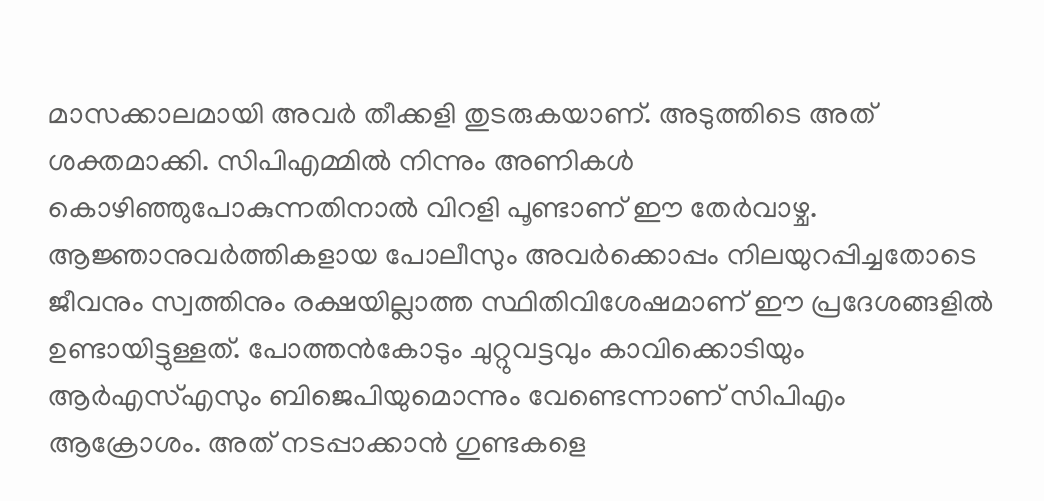മാസക്കാലമായി അവര്‍ തീക്കളി തുടരുകയാണ്. അടുത്തിടെ അത് ശക്തമാക്കി. സിപിഎമ്മില്‍ നിന്നും അണികള്‍ കൊഴിഞ്ഞുപോകുന്നതിനാല്‍ വിറളി പൂണ്ടാണ് ഈ തേര്‍വാഴ്ച. ആജ്ഞാനുവര്‍ത്തികളായ പോലീസും അവര്‍ക്കൊപ്പം നിലയുറപ്പിച്ചതോടെ ജീവനും സ്വത്തിനും രക്ഷയില്ലാത്ത സ്ഥിതിവിശേഷമാണ് ഈ പ്രദേശങ്ങളില്‍ ഉണ്ടായിട്ടുള്ളത്. പോത്തന്‍കോടും ചുറ്റുവട്ടവും കാവിക്കൊടിയും ആര്‍എസ്എസും ബിജെപിയുമൊന്നും വേണ്ടെന്നാണ് സിപിഎം ആക്രോശം. അത് നടപ്പാക്കാന്‍ ഗുണ്ടകളെ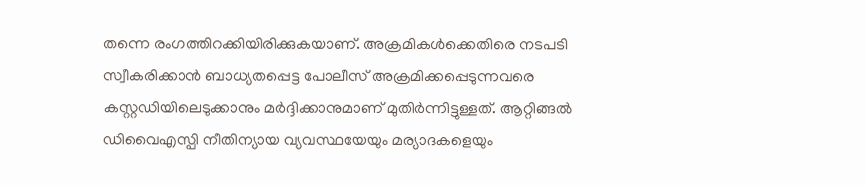തന്നെ രംഗത്തിറക്കിയിരിക്കുകയാണ്. അക്രമികള്‍ക്കെതിരെ നടപടി സ്വീകരിക്കാന്‍ ബാധ്യതപ്പെട്ട പോലീസ് അക്രമിക്കപ്പെടുന്നവരെ കസ്റ്റഡിയിലെടുക്കാനും മര്‍ദ്ദിക്കാനുമാണ് മുതിര്‍ന്നിട്ടുള്ളത്. ആറ്റിങ്ങല്‍ ഡിവൈഎസ്പി നീതിന്യായ വ്യവസ്ഥയേയും മര്യാദകളെയും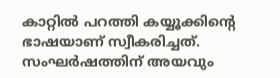കാറ്റില്‍ പറത്തി കയ്യൂക്കിന്റെ ഭാഷയാണ് സ്വീകരിച്ചത്. സംഘര്‍ഷത്തിന് അയവും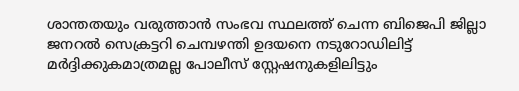ശാന്തതയും വരുത്താന്‍ സംഭവ സ്ഥലത്ത് ചെന്ന ബിജെപി ജില്ലാ ജനറല്‍ സെക്രട്ടറി ചെമ്പഴന്തി ഉദയനെ നടുറോഡിലിട്ട് മര്‍ദ്ദിക്കുകമാത്രമല്ല പോലീസ് സ്റ്റേഷനുകളിലിട്ടും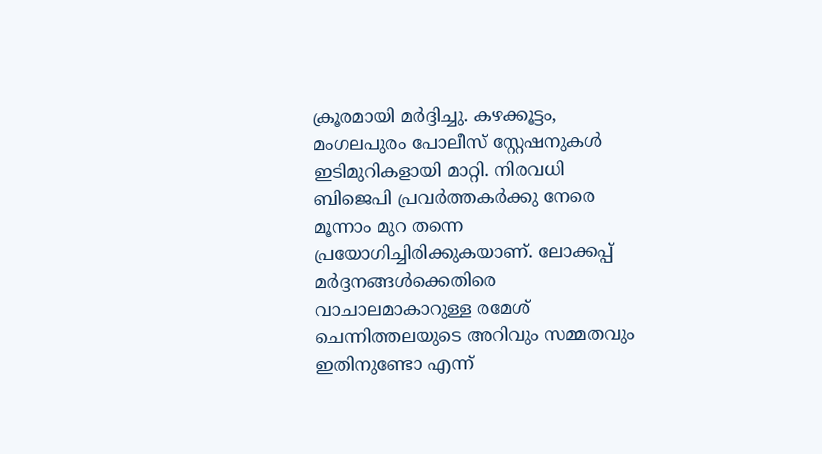ക്രൂരമായി മര്‍ദ്ദിച്ചു. കഴക്കൂട്ടം, മംഗലപുരം പോലീസ് സ്റ്റേഷനുകള്‍ ഇടിമുറികളായി മാറ്റി. നിരവധി ബിജെപി പ്രവര്‍ത്തകര്‍ക്കു നേരെ മൂന്നാം മുറ തന്നെ പ്രയോഗിച്ചിരിക്കുകയാണ്. ലോക്കപ്പ് മര്‍ദ്ദനങ്ങള്‍ക്കെതിരെ വാചാലമാകാറുള്ള രമേശ് ചെന്നിത്തലയുടെ അറിവും സമ്മതവും ഇതിനുണ്ടോ എന്ന്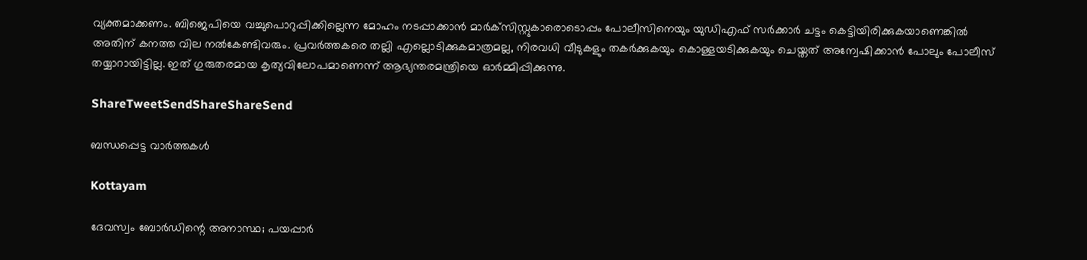വ്യക്തമാക്കണം. ബിജെപിയെ വച്ചുപൊറുപ്പിക്കില്ലെന്ന മോഹം നടപ്പാക്കാന്‍ മാര്‍ക്‌സിസ്റ്റുകാരൊടൊപ്പം പോലീസിനെയും യുഡിഎഫ് സര്‍ക്കാര്‍ ചട്ടം കെട്ടിയിരിക്കുകയാണെങ്കില്‍ അതിന് കനത്ത വില നല്‍കേണ്ടിവരും. പ്രവര്‍ത്തകരെ തല്ലി എല്ലൊടിക്കുകമാത്രമല്ല, നിരവധി വീടുകളും തകര്‍ക്കുകയും കൊള്ളയടിക്കുകയും ചെയ്തത് അന്വേഷിക്കാന്‍ പോലും പോലീസ് തയ്യാറായിട്ടില്ല. ഇത് ഗുരുതരമായ കൃത്യവിലോപമാണെന്ന് ആഭ്യന്തരമന്ത്രിയെ ഓര്‍മ്മിപ്പിക്കുന്നു.

ShareTweetSendShareShareSend

ബന്ധപ്പെട്ട വാര്‍ത്തകള്‍

Kottayam

ദേവസ്വം ബോര്‍ഡിന്റെ അനാസ്ഥ; പയപ്പാര്‍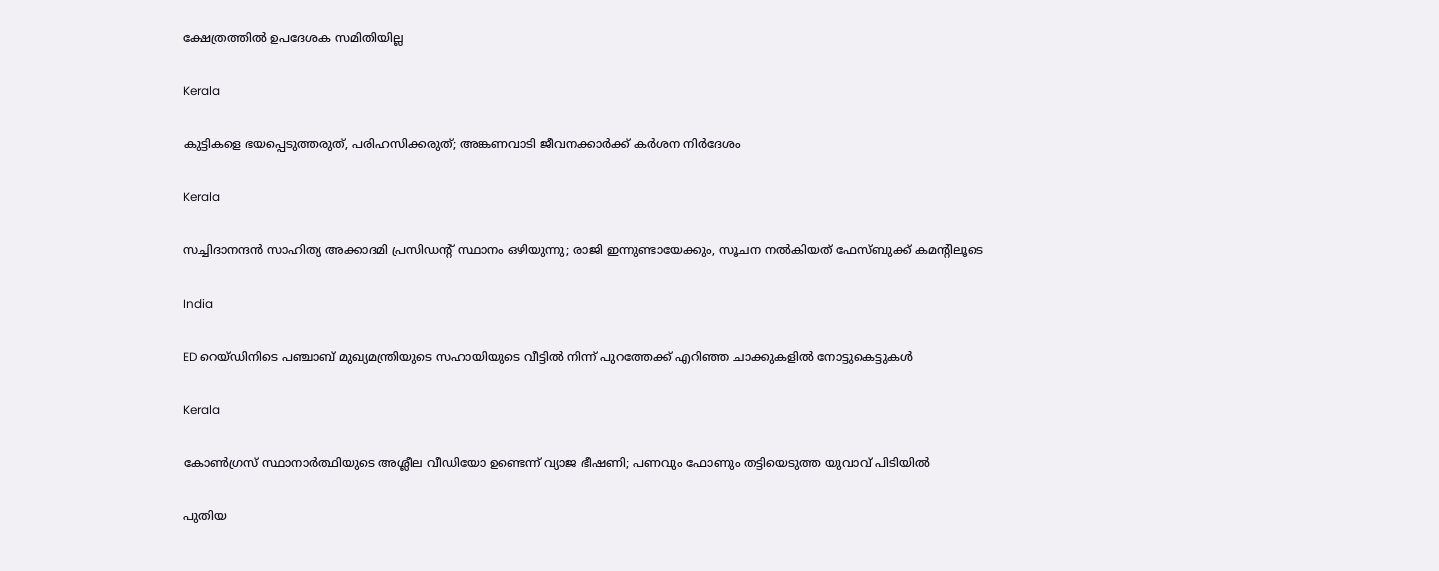ക്ഷേത്രത്തില്‍ ഉപദേശക സമിതിയില്ല

Kerala

കുട്ടികളെ ഭയപ്പെടുത്തരുത്, പരിഹസിക്കരുത്; അങ്കണവാടി ജീവനക്കാർക്ക് കർശന നിർദേശം

Kerala

സച്ചിദാനന്ദൻ സാഹിത്യ അക്കാദമി പ്രസിഡന്റ് സ്ഥാനം ഒഴിയുന്നു; രാജി ഇന്നുണ്ടായേക്കും, സൂചന നൽകിയത് ഫേസ്ബുക്ക് കമന്റിലൂടെ

India

ED റെയ്ഡിനിടെ പഞ്ചാബ് മുഖ്യമന്ത്രിയുടെ സഹായിയുടെ വീട്ടിൽ നിന്ന് പുറത്തേക്ക് എറിഞ്ഞ ചാക്കുകളിൽ നോട്ടുകെട്ടുകൾ

Kerala

കോൺഗ്രസ് സ്ഥാനാർത്ഥിയുടെ അശ്ലീല വീഡിയോ ഉണ്ടെന്ന് വ്യാജ ഭീഷണി; പണവും ഫോണും തട്ടിയെടുത്ത യുവാവ് പിടിയിൽ

പുതിയ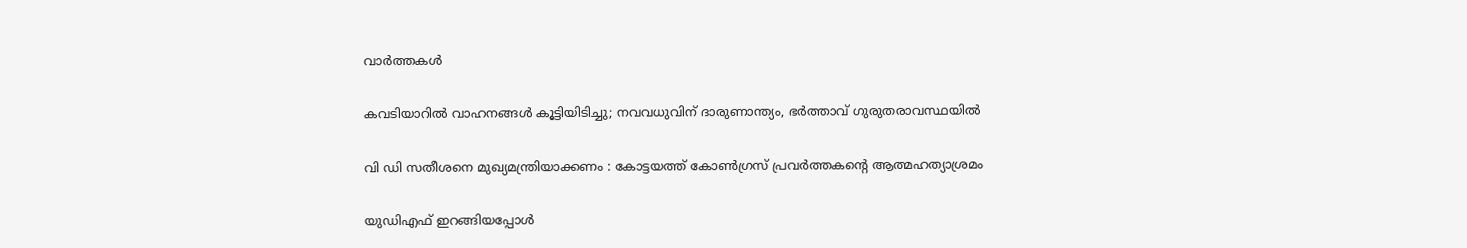വാര്‍ത്തകള്‍

കവടിയാറിൽ വാഹനങ്ങൾ കൂട്ടിയിടിച്ചു; നവവധുവിന് ദാരുണാന്ത്യം, ഭർത്താവ് ഗുരുതരാവസ്ഥയിൽ

വി ഡി സതീശനെ മുഖ്യമന്ത്രിയാക്കണം : കോട്ടയത്ത് കോൺഗ്രസ് പ്രവർത്തകന്റെ ആത്മഹത്യാശ്രമം

യുഡിഎഫ് ഇറങ്ങിയപ്പോള്‍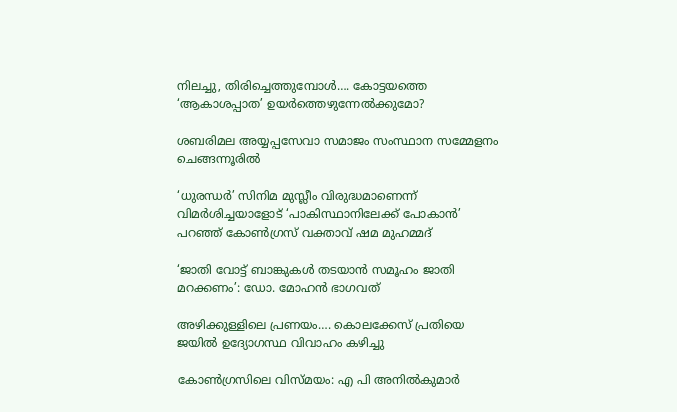നിലച്ചു, തിരിച്ചെത്തുമ്പോള്‍…. കോട്ടയത്തെ ‘ആകാശപ്പാത’ ഉയര്‍ത്തെഴുന്നേല്‍ക്കുമോ?

ശബരിമല അയ്യപ്പസേവാ സമാജം സംസ്ഥാന സമ്മേളനം ചെങ്ങന്നൂരില്‍

‘ധുരന്ധർ’ സിനിമ മുസ്ലീം വിരുദ്ധമാണെന്ന് വിമർശിച്ചയാളോട് ‘പാകിസ്ഥാനിലേക്ക് പോകാൻ’ പറഞ്ഞ് കോൺഗ്രസ് വക്താവ് ഷമ മുഹമ്മദ്

‘ജാതി വോട്ട് ബാങ്കുകള്‍ തടയാന്‍ സമൂഹം ജാതി മറക്കണം’: ഡോ. മോഹന്‍ ഭാഗവത്

അഴിക്കുള്ളിലെ പ്രണയം…. കൊലക്കേസ് പ്രതിയെ ജയിൽ ഉദ്യോഗസ്ഥ വിവാഹം കഴിച്ചു

കോണ്‍ഗ്രസിലെ വിസ്മയം: എ പി അനില്‍കുമാര്‍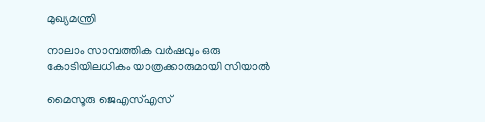മുഖ്യമന്ത്രി

നാലാം സാമ്പത്തിക വര്‍ഷവും ഒരു കോടിയിലധികം യാത്രക്കാരുമായി സിയാല്‍

മൈസൂരു ജെഎസ്എസ്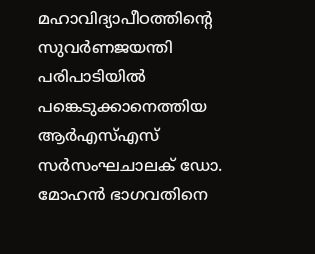മഹാവിദ്യാപീഠത്തിന്റെ സുവര്‍ണജയന്തി പരിപാടിയില്‍ പങ്കെടുക്കാനെത്തിയ ആര്‍എസ്എസ് സര്‍സംഘചാലക് ഡോ. മോഹന്‍ ഭാഗവതിനെ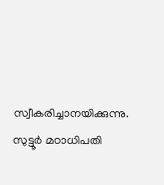സ്വീകരിച്ചാനയിക്കുന്നു. സുട്ടൂര്‍ മഠാധിപതി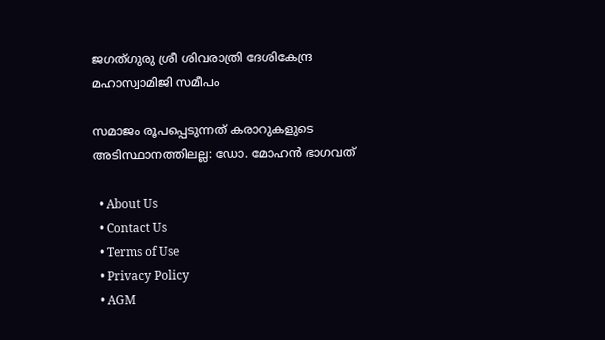ജഗത്ഗുരു ശ്രീ ശിവരാത്രി ദേശികേന്ദ്ര മഹാസ്വാമിജി സമീപം

സമാജം രൂപപ്പെടുന്നത് കരാറുകളുടെ അടിസ്ഥാനത്തിലല്ല: ഡോ. മോഹന്‍ ഭാഗവത്

  • About Us
  • Contact Us
  • Terms of Use
  • Privacy Policy
  • AGM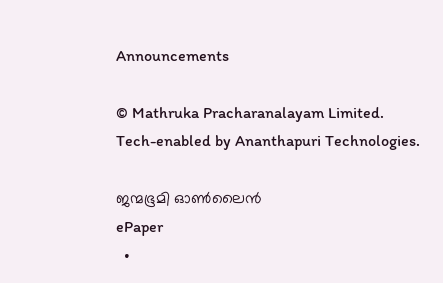Announcements

© Mathruka Pracharanalayam Limited.
Tech-enabled by Ananthapuri Technologies.

ജന്മഭൂമി ഓണ്‍ലൈന്‍
ePaper
  •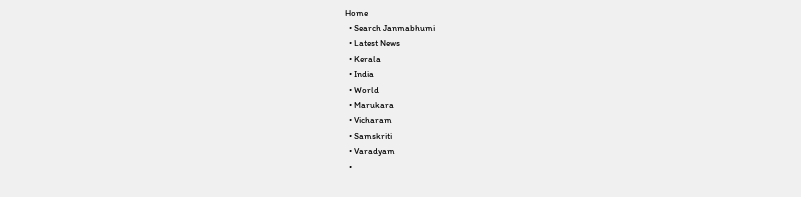Home
  • Search Janmabhumi
  • Latest News
  • Kerala
  • India
  • World
  • Marukara
  • Vicharam
  • Samskriti
  • Varadyam
  •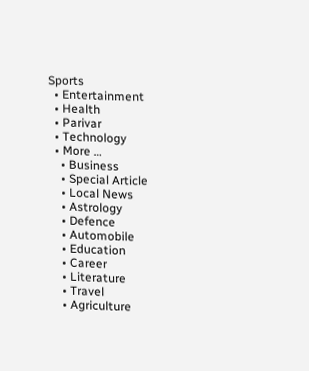Sports
  • Entertainment
  • Health
  • Parivar
  • Technology
  • More …
    • Business
    • Special Article
    • Local News
    • Astrology
    • Defence
    • Automobile
    • Education
    • Career
    • Literature
    • Travel
    • Agriculture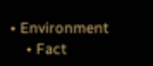• Environment
    • Fact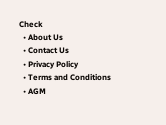Check
  • About Us
  • Contact Us
  • Privacy Policy
  • Terms and Conditions
  • AGM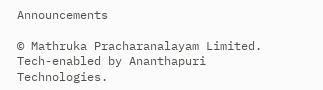Announcements

© Mathruka Pracharanalayam Limited.
Tech-enabled by Ananthapuri Technologies.